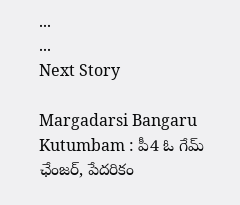...
...
Next Story

Margadarsi Bangaru Kutumbam : పీ4 ఓ గేమ్ ఛేంజర్, పేదరికం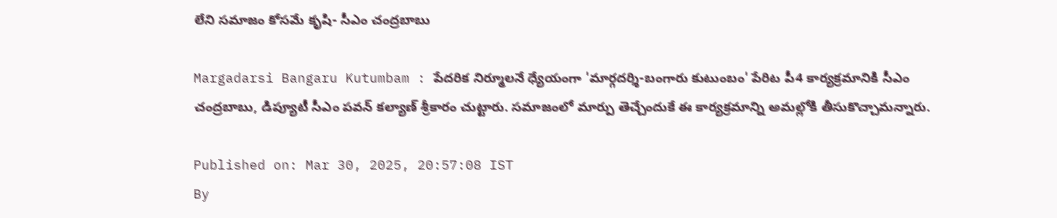లేని సమాజం కోసమే కృషి- సీఎం చంద్రబాబు

Margadarsi Bangaru Kutumbam : పేదరిక నిర్మూలనే ధ్యేయంగా 'మార్గదర్శి-బంగారు కుటుంబం' పేరిట పీ4 కార్యక్రమానికి సీఎం చంద్రబాబు, డిప్యూటీ సీఎం పవన్ కల్యాణ్ శ్రీకారం చుట్టారు. సమాజంలో మార్పు తెచ్చేందుకే ఈ కార్యక్రమాన్ని అమల్లోకి తీసుకొచ్చామన్నారు.

Published on: Mar 30, 2025, 20:57:08 IST
By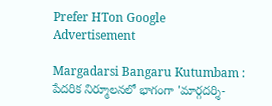Prefer HTon Google
Advertisement

Margadarsi Bangaru Kutumbam : పేదరిక నిర్మూలనలో భాగంగా 'మార్గదర్శి-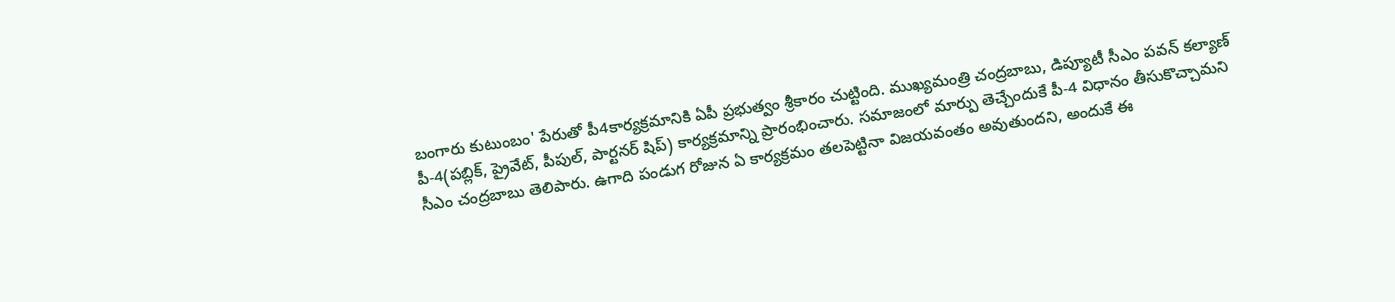బంగారు కుటుంబం' పేరుతో పీ4కార్యక్రమానికి ఏపీ ప్రభుత్వం శ్రీకారం చుట్టింది. ముఖ్యమంత్రి చంద్రబాబు, డిప్యూటీ సీఎం పవన్ కల్యాణ్ పీ-4(పబ్లిక్, ప్రైవేట్, పీపుల్, పార్టనర్ షిప్) కార్యక్రమాన్ని ప్రారంభించారు. సమాజంలో మార్పు తెచ్చేందుకే పీ-4 విధానం తీసుకొచ్చామని సీఎం చంద్రబాబు తెలిపారు. ఉగాది పండుగ రోజున ఏ కార్యక్రమం తలపెట్టినా విజయవంతం అవుతుందని, అందుకే ఈ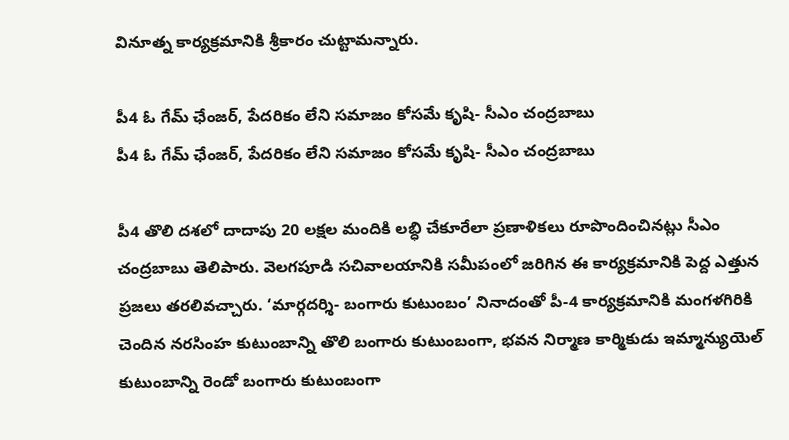వినూత్న కార్యక్రమానికి శ్రీకారం చుట్టామన్నారు.

పీ4 ఓ గేమ్ ఛేంజర్, పేదరికం లేని సమాజం కోసమే కృషి- సీఎం చంద్రబాబు
పీ4 ఓ గేమ్ ఛేంజర్, పేదరికం లేని సమాజం కోసమే కృషి- సీఎం చంద్రబాబు

పీ4 తొలి దశలో దాదాపు 20 లక్షల మందికి లబ్ధి చేకూరేలా ప్రణాళికలు రూపొందించినట్లు సీఎం చంద్రబాబు తెలిపారు. వెలగపూడి సచివాలయానికి సమీపంలో జరిగిన ఈ కార్యక్రమానికి పెద్ద ఎత్తున ప్రజలు తరలివచ్చారు. ‘మార్గదర్శి- బంగారు కుటుంబం’ నినాదంతో పీ-4 కార్యక్రమానికి మంగళగిరికి చెందిన నరసింహ కుటుంబాన్ని తొలి బంగారు కుటుంబంగా, భవన నిర్మాణ కార్మికుడు ఇమ్మాన్యుయెల్‌ కుటుంబాన్ని రెండో బంగారు కుటుంబంగా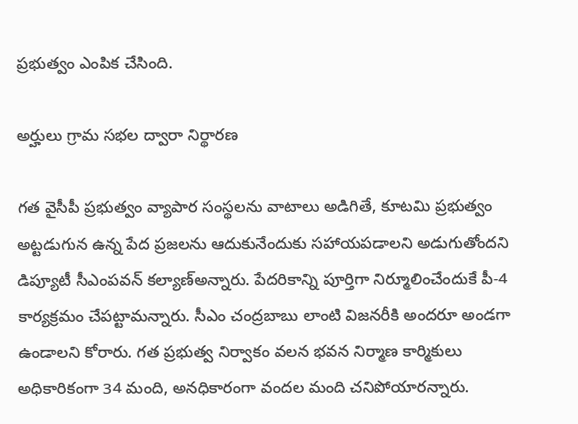ప్రభుత్వం ఎంపిక చేసింది.

అర్హులు గ్రామ సభల ద్వారా నిర్థారణ

గత వైసీపీ ప్రభుత్వం వ్యాపార సంస్థలను వాటాలు అడిగితే, కూటమి ప్రభుత్వం అట్టడుగున ఉన్న పేద ప్రజలను ఆదుకునేందుకు సహాయపడాలని అడుగుతోందని డిప్యూటీ సీఎంపవన్ కల్యాణ్అన్నారు. పేదరికాన్ని పూర్తిగా నిర్మూలించేందుకే పీ-4 కార్యక్రమం చేపట్టామన్నారు. సీఎం చంద్రబాబు లాంటి విజనరీకి అందరూ అండగా ఉండాలని కోరారు. గత ప్రభుత్వ నిర్వాకం వలన భవన నిర్మాణ కార్మికులు అధికారికంగా 34 మంది, అనధికారంగా వందల మంది చనిపోయారన్నారు.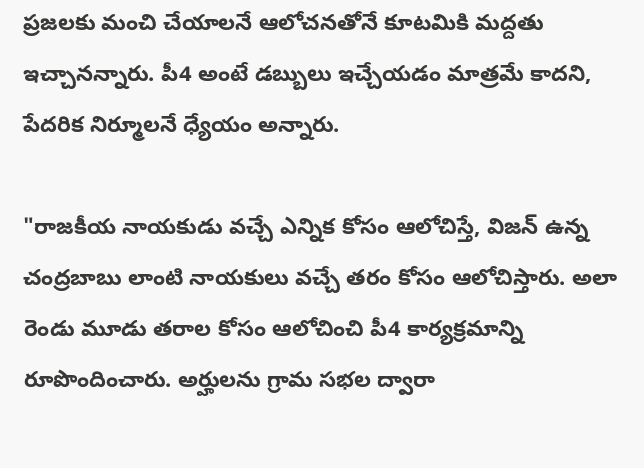ప్రజలకు మంచి చేయాలనే ఆలోచనతోనే కూటమికి మద్దతు ఇచ్చానన్నారు. పీ4 అంటే డబ్బులు ఇచ్చేయడం మాత్రమే కాదని, పేదరిక నిర్మూలనే ధ్యేయం అన్నారు.

"రాజకీయ నాయకుడు వచ్చే ఎన్నిక కోసం ఆలోచిస్తే, విజన్ ఉన్న చంద్రబాబు లాంటి నాయకులు వచ్చే తరం కోసం ఆలోచిస్తారు. అలా రెండు మూడు తరాల కోసం ఆలోచించి పీ4 కార్యక్రమాన్ని రూపొందించారు. అర్హులను గ్రామ సభల ద్వారా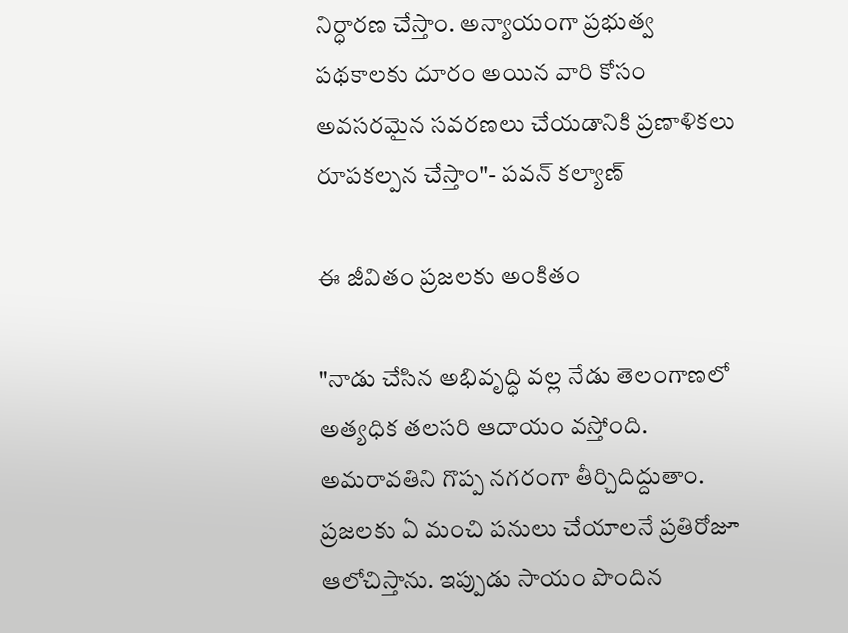నిర్ధారణ చేస్తాం. అన్యాయంగా ప్రభుత్వ పథకాలకు దూరం అయిన వారి కోసం అవసరమైన సవరణలు చేయడానికి ప్రణాళికలు రూపకల్పన చేస్తాం"- పవన్ కల్యాణ్

ఈ జీవితం ప్రజలకు అంకితం

"నాడు చేసిన అభివృద్ధి వల్ల నేడు తెలంగాణలో అత్యధిక తలసరి ఆదాయం వస్తోంది. అమరావతిని గొప్ప నగరంగా తీర్చిదిద్దుతాం. ప్రజలకు ఏ మంచి పనులు చేయాలనే ప్రతిరోజూ ఆలోచిస్తాను. ఇప్పుడు సాయం పొందిన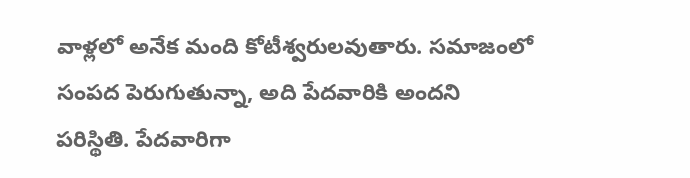వాళ్లలో అనేక మంది కోటీశ్వరులవుతారు. సమాజంలో సంపద పెరుగుతున్నా, అది పేదవారికి అందని పరిస్థితి. పేదవారిగా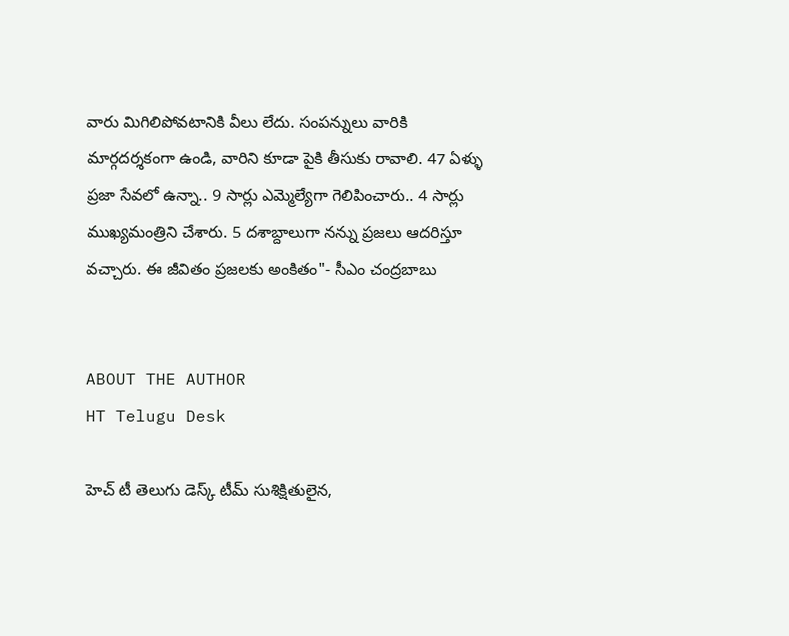వారు మిగిలిపోవటానికి వీలు లేదు. సంపన్నులు వారికి మార్గదర్శకంగా ఉండి, వారిని కూడా పైకి తీసుకు రావాలి. 47 ఏళ్ళు ప్రజా సేవలో ఉన్నా.. 9 సార్లు ఎమ్మెల్యేగా గెలిపించారు.. 4 సార్లు ముఖ్యమంత్రిని చేశారు. 5 దశాబ్దాలుగా నన్ను ప్రజలు ఆదరిస్తూ వచ్చారు. ఈ జీవితం ప్రజలకు అంకితం"- సీఎం చంద్రబాబు


ABOUT THE AUTHOR
HT Telugu Desk

హెచ్ టీ తెలుగు డెస్క్ టీమ్ సుశిక్షితులైన,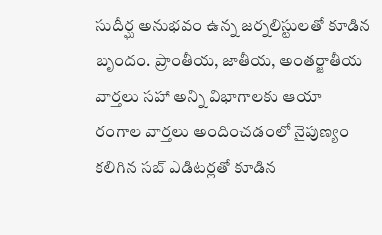సుదీర్ఘ అనుభవం ఉన్న జర్నలిస్టులతో కూడిన బృందం. ప్రాంతీయ, జాతీయ, అంతర్జాతీయ వార్తలు సహా అన్ని విభాగాలకు ఆయా రంగాల వార్తలు అందించడంలో నైపుణ్యం కలిగిన సబ్ ఎడిటర్లతో కూడిన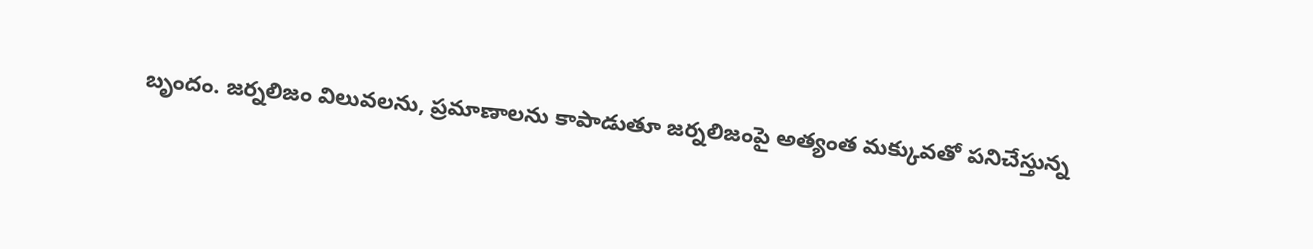బృందం. జర్నలిజం విలువలను, ప్రమాణాలను కాపాడుతూ జర్నలిజంపై అత్యంత మక్కువతో పనిచేస్తున్న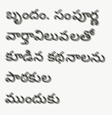బృందం. సంపూర్ణ వార్తావిలువలతో కూడిన కథనాలను పాఠకుల ముందుకు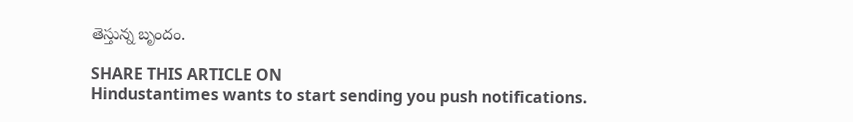తెస్తున్న బృందం.

SHARE THIS ARTICLE ON
Hindustantimes wants to start sending you push notifications.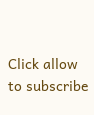Click allow to subscribe